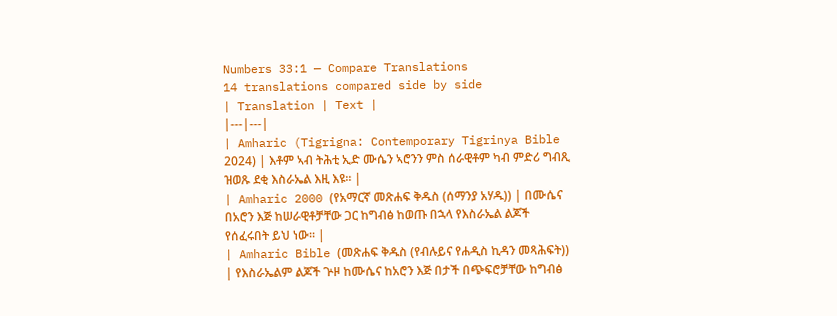Numbers 33:1 — Compare Translations
14 translations compared side by side
| Translation | Text |
|---|---|
| Amharic (Tigrigna: Contemporary Tigrinya Bible 2024) | እቶም ኣብ ትሕቲ ኢድ ሙሴን ኣሮንን ምስ ሰራዊቶም ካብ ምድሪ ግብጺ ዝወጹ ደቂ እስራኤል እዚ እዩ። |
| Amharic 2000 (የአማርኛ መጽሐፍ ቅዱስ (ሰማንያ አሃዱ)) | በሙሴና በአሮን እጅ ከሠራዊቶቻቸው ጋር ከግብፅ ከወጡ በኋላ የእስራኤል ልጆች የሰፈሩበት ይህ ነው። |
| Amharic Bible (መጽሐፍ ቅዱስ (የብሉይና የሐዲስ ኪዳን መጻሕፍት)) | የእስራኤልም ልጆች ጕዞ ከሙሴና ከአሮን እጅ በታች በጭፍሮቻቸው ከግብፅ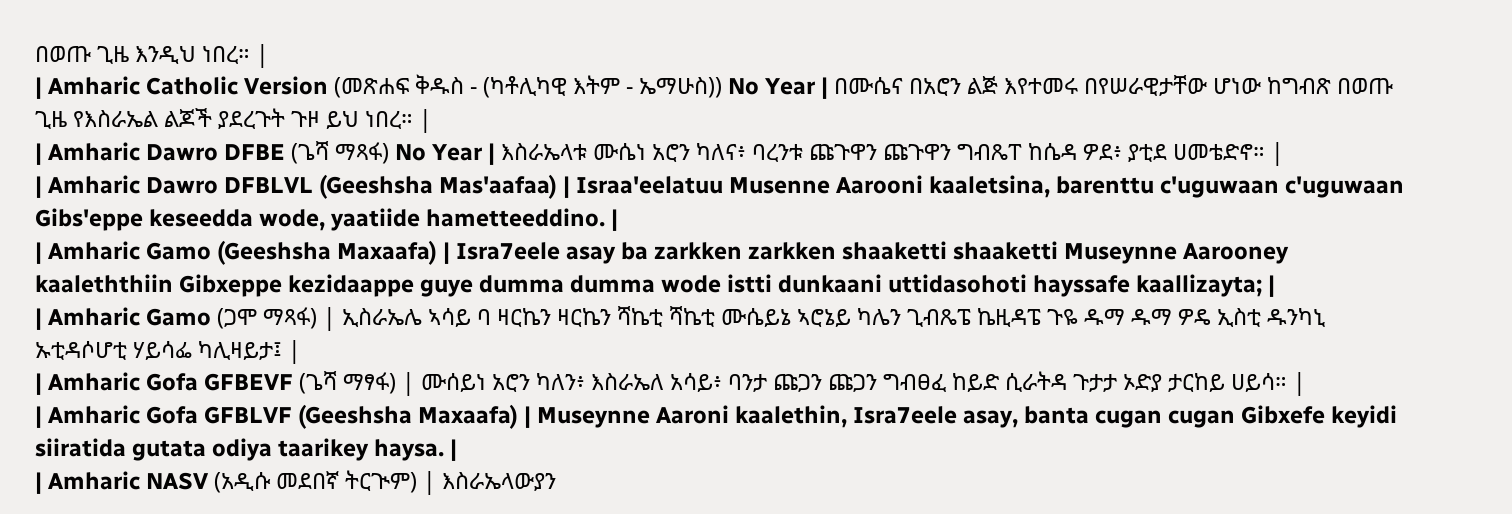በወጡ ጊዜ እንዲህ ነበረ። |
| Amharic Catholic Version (መጽሐፍ ቅዱስ - (ካቶሊካዊ እትም - ኤማሁስ)) No Year | በሙሴና በአሮን ልጅ እየተመሩ በየሠራዊታቸው ሆነው ከግብጽ በወጡ ጊዜ የእስራኤል ልጆች ያደረጉት ጉዞ ይህ ነበረ። |
| Amharic Dawro DFBE (ጌሻ ማጻፋ) No Year | እስራኤላቱ ሙሴነ አሮን ካለና፥ ባረንቱ ጩጉዋን ጩጉዋን ግብጼፐ ከሴዳ ዎደ፥ ያቲደ ሀመቴድኖ። |
| Amharic Dawro DFBLVL (Geeshsha Mas'aafaa) | Israa'eelatuu Musenne Aarooni kaaletsina, barenttu c'uguwaan c'uguwaan Gibs'eppe keseedda wode, yaatiide hametteeddino. |
| Amharic Gamo (Geeshsha Maxaafa) | Isra7eele asay ba zarkken zarkken shaaketti shaaketti Museynne Aarooney kaaleththiin Gibxeppe kezidaappe guye dumma dumma wode istti dunkaani uttidasohoti hayssafe kaallizayta; |
| Amharic Gamo (ጋሞ ማጻፋ) | ኢስራኤሌ ኣሳይ ባ ዛርኬን ዛርኬን ሻኬቲ ሻኬቲ ሙሴይኔ ኣሮኔይ ካሌን ጊብጼፔ ኬዚዳፔ ጉዬ ዱማ ዱማ ዎዴ ኢስቲ ዱንካኒ ኡቲዳሶሆቲ ሃይሳፌ ካሊዛይታ፤ |
| Amharic Gofa GFBEVF (ጌሻ ማፃፋ) | ሙሰይነ አሮን ካለን፥ እስራኤለ አሳይ፥ ባንታ ጩጋን ጩጋን ግብፀፈ ከይድ ሲራትዳ ጉታታ ኦድያ ታርከይ ሀይሳ። |
| Amharic Gofa GFBLVF (Geeshsha Maxaafa) | Museynne Aaroni kaalethin, Isra7eele asay, banta cugan cugan Gibxefe keyidi siiratida gutata odiya taarikey haysa. |
| Amharic NASV (አዲሱ መደበኛ ትርጒም) | እስራኤላውያን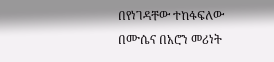በየነገዳቸው ተከፋፍለው በሙሴና በአሮን መሪነት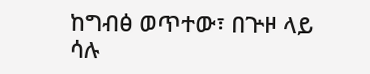ከግብፅ ወጥተው፣ በጕዞ ላይ ሳሉ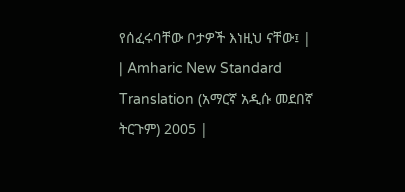የሰፈሩባቸው ቦታዎች እነዚህ ናቸው፤ |
| Amharic New Standard Translation (አማርኛ አዲሱ መደበኛ ትርጉም) 2005 |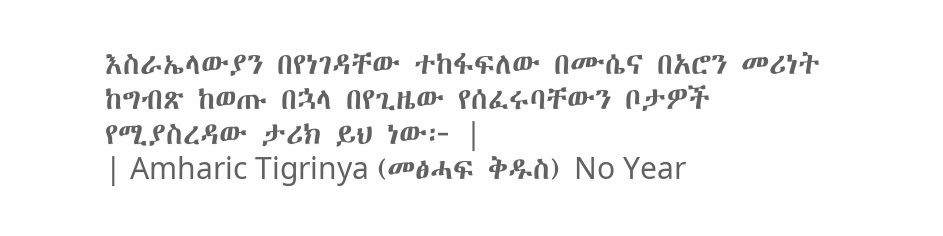እስራኤላውያን በየነገዳቸው ተከፋፍለው በሙሴና በአሮን መሪነት ከግብጽ ከወጡ በኋላ በየጊዜው የሰፈሩባቸውን ቦታዎች የሚያስረዳው ታሪክ ይህ ነው፦ |
| Amharic Tigrinya (መፅሓፍ ቅዱስ) No Year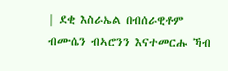| ደቂ እስራኤል በብሰራዊቶም ብሙሴን ብኣሮንን እናተመርሑ ኻብ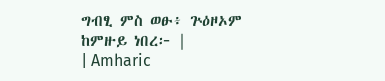ግብፂ ምስ ወፁ፥ ጕዕዞኦም ከምዙይ ነበረ፦ |
| Amharic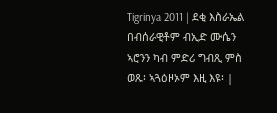Tigrinya 2011 | ደቂ እስራኤል በብሰራዊቶም ብኢድ ሙሴን ኣሮንን ካብ ምድሪ ግብጺ ምስ ወጹ፡ ኣጓዕዞኦም እዚ እዩ፡ |